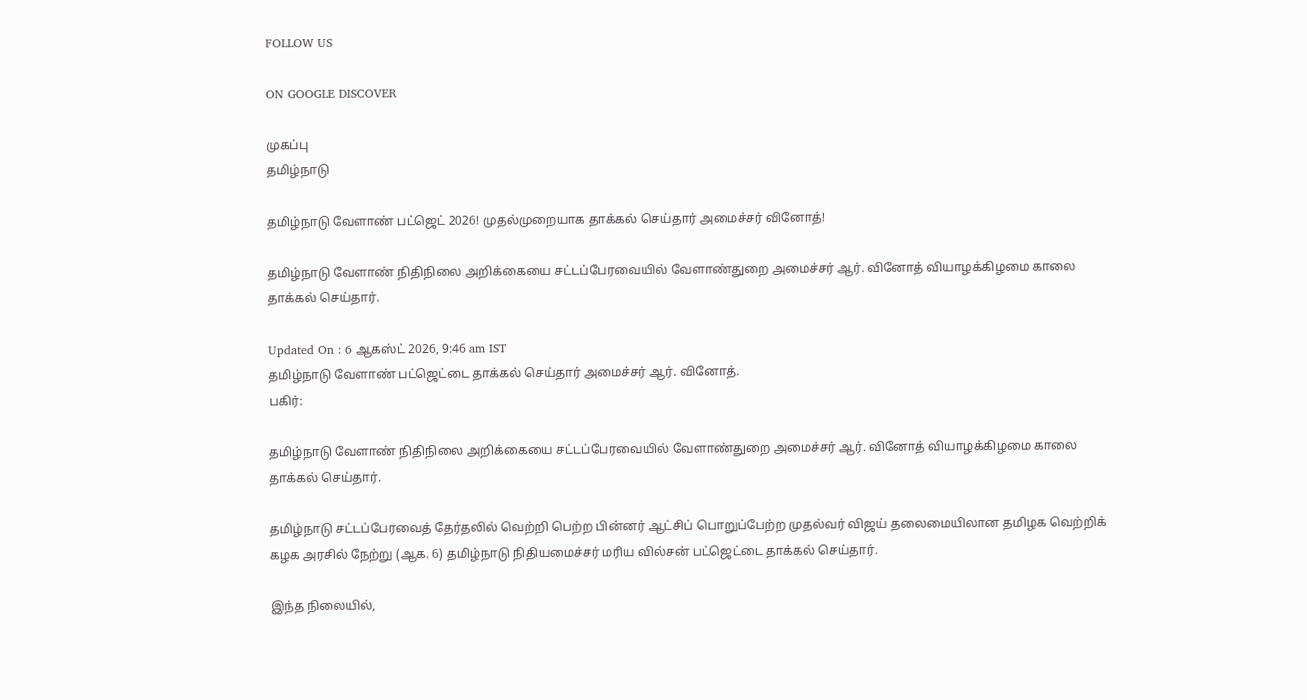FOLLOW US

ON GOOGLE DISCOVER

முகப்பு
தமிழ்நாடு

தமிழ்நாடு வேளாண் பட்ஜெட் 2026! முதல்முறையாக தாக்கல் செய்தார் அமைச்சர் வினோத்!

தமிழ்நாடு வேளாண் நிதிநிலை அறிக்கையை சட்டப்பேரவையில் வேளாண்துறை அமைச்சர் ஆர். வினோத் வியாழக்கிழமை காலை தாக்கல் செய்தார்.

Updated On : 6 ஆகஸ்ட் 2026, 9:46 am IST
தமிழ்நாடு வேளாண் பட்ஜெட்டை தாக்கல் செய்தார் அமைச்சர் ஆர். வினோத்.
பகிர்:

தமிழ்நாடு வேளாண் நிதிநிலை அறிக்கையை சட்டப்பேரவையில் வேளாண்துறை அமைச்சர் ஆர். வினோத் வியாழக்கிழமை காலை தாக்கல் செய்தார்.

தமிழ்நாடு சட்டப்பேரவைத் தேர்தலில் வெற்றி பெற்ற பின்னர் ஆட்சிப் பொறுப்பேற்ற முதல்வர் விஜய் தலைமையிலான தமிழக வெற்றிக் கழக அரசில் நேற்று (ஆக. 6) தமிழ்நாடு நிதியமைச்சர் மரிய வில்சன் பட்ஜெட்டை தாக்கல் செய்தார்.

இந்த நிலையில்,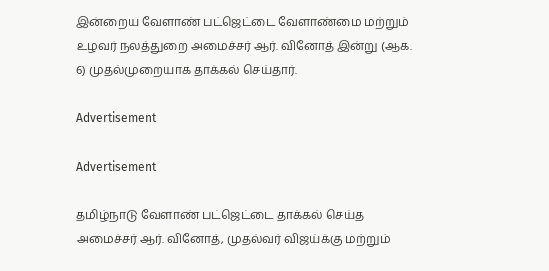இன்றைய வேளாண் பட்ஜெட்டை வேளாண்மை மற்றும் உழவர் நலத்துறை அமைச்சர் ஆர். வினோத் இன்று (ஆக. 6) முதல்முறையாக தாக்கல் செய்தார்.

Advertisement

Advertisement

தமிழ்நாடு வேளாண் பட்ஜெட்டை தாக்கல் செய்த அமைச்சர் ஆர். வினோத், முதல்வர் விஜய்க்கு மற்றும்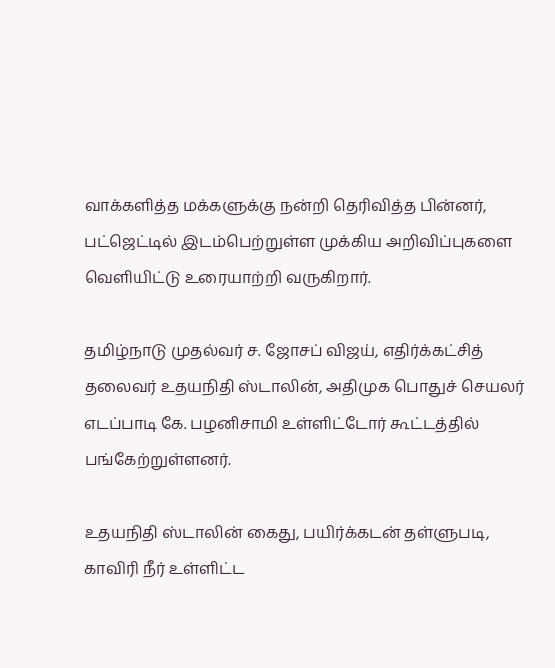வாக்களித்த மக்களுக்கு நன்றி தெரிவித்த பின்னர், பட்ஜெட்டில் இடம்பெற்றுள்ள முக்கிய அறிவிப்புகளை வெளியிட்டு உரையாற்றி வருகிறார்.

தமிழ்நாடு முதல்வர் ச. ஜோசப் விஜய், எதிர்க்கட்சித் தலைவர் உதயநிதி ஸ்டாலின், அதிமுக பொதுச் செயலர் எடப்பாடி கே. பழனிசாமி உள்ளிட்டோர் கூட்டத்தில் பங்கேற்றுள்ளனர்.

உதயநிதி ஸ்டாலின் கைது, பயிர்க்கடன் தள்ளுபடி, காவிரி நீர் உள்ளிட்ட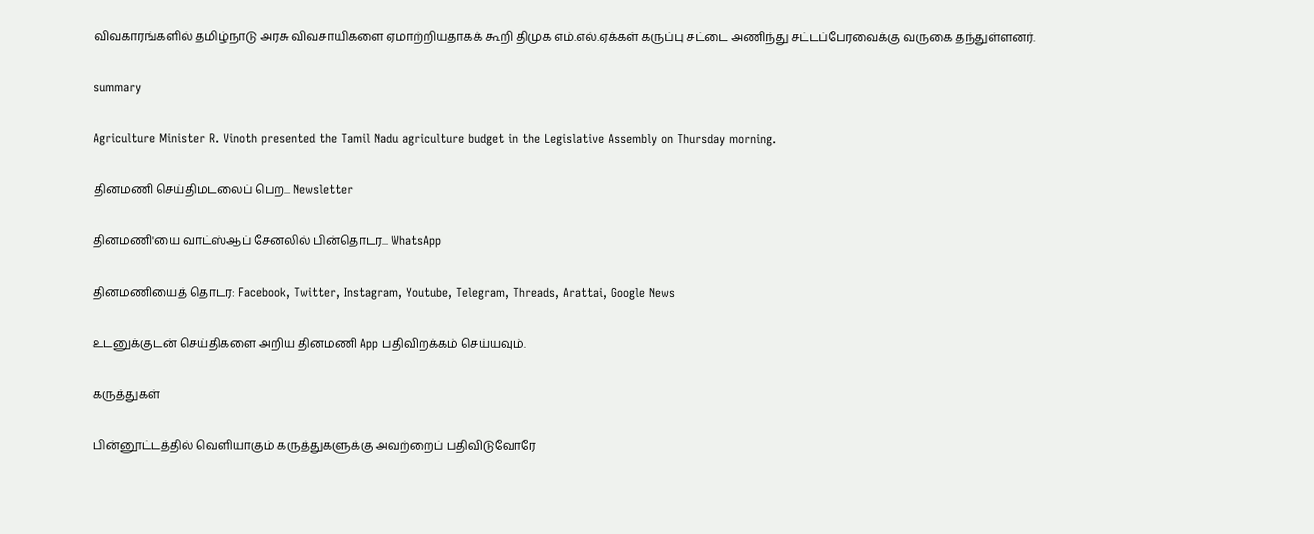விவகாரங்களில் தமிழ்நாடு அரசு விவசாயிகளை ஏமாற்றியதாகக் கூறி திமுக எம்.எல்.ஏக்கள் கருப்பு சட்டை அணிந்து சட்டப்பேரவைக்கு வருகை தந்துள்ளனர்.

summary

Agriculture Minister R. Vinoth presented the Tamil Nadu agriculture budget in the Legislative Assembly on Thursday morning.

தினமணி செய்திமடலைப் பெற... Newsletter

தினமணி'யை வாட்ஸ்ஆப் சேனலில் பின்தொடர... WhatsApp

தினமணியைத் தொடர: Facebook, Twitter, Instagram, Youtube, Telegram, Threads, Arattai, Google News

உடனுக்குடன் செய்திகளை அறிய தினமணி App பதிவிறக்கம் செய்யவும்.

கருத்துகள்

பின்னூட்டத்தில் வெளியாகும் கருத்துகளுக்கு அவற்றைப் பதிவிடுவோரே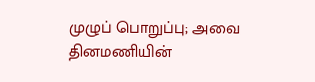முழுப் பொறுப்பு; அவை தினமணியின்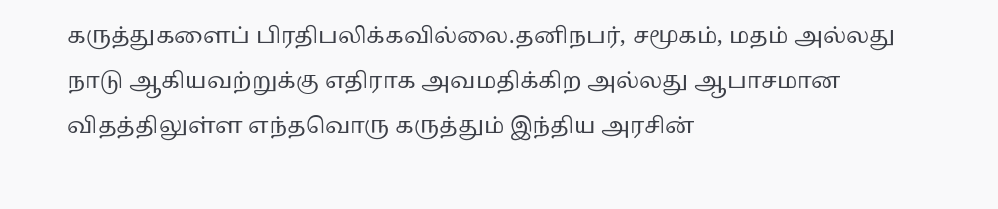கருத்துகளைப் பிரதிபலிக்கவில்லை.தனிநபர், சமூகம், மதம் அல்லது நாடு ஆகியவற்றுக்கு எதிராக அவமதிக்கிற அல்லது ஆபாசமான விதத்திலுள்ள எந்தவொரு கருத்தும் இந்திய அரசின்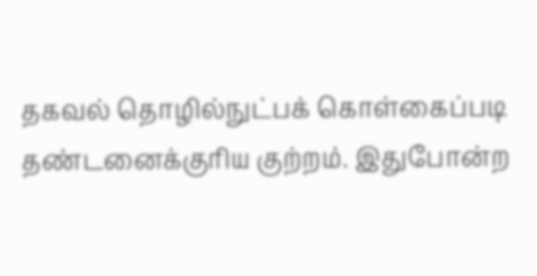தகவல் தொழில்நுட்பக் கொள்கைப்படி தண்டனைக்குரிய குற்றம். இதுபோன்ற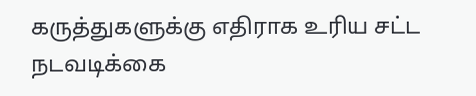கருத்துகளுக்கு எதிராக உரிய சட்ட நடவடிக்கை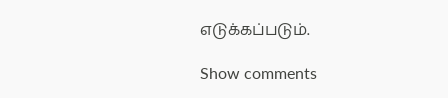எடுக்கப்படும்.

Show comments